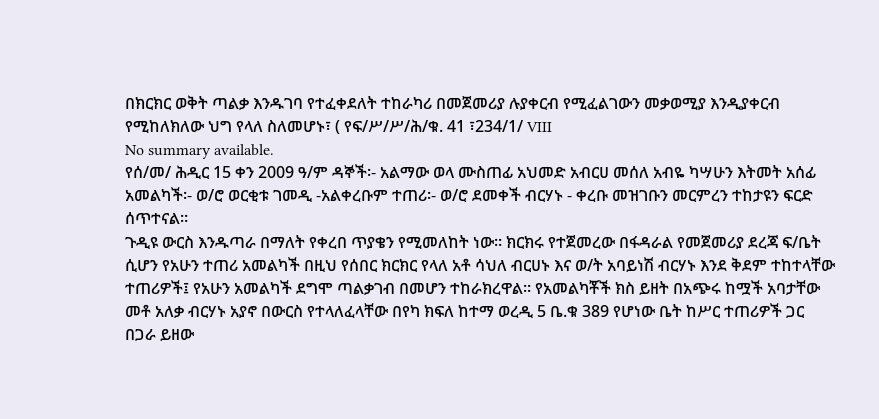በክርክር ወቅት ጣልቃ እንዱገባ የተፈቀደለት ተከራካሪ በመጀመሪያ ሉያቀርብ የሚፈልገውን መቃወሚያ እንዲያቀርብ የሚከለክለው ህግ የላለ ስለመሆኑ፣ ( የፍ/ሥ/ሥ/ሕ/ቁ. 41 ፣234/1/ VIII
No summary available.
የሰ/መ/ ሕዲር 15 ቀን 2009 ዓ/ም ዳኞች፡- አልማው ወላ ሙስጠፊ አህመድ አብርሀ መሰለ አብዬ ካሣሁን እትመት አሰፊ አመልካች፡- ወ/ሮ ወርቂቱ ገመዲ -አልቀረቡም ተጠሪ፡- ወ/ሮ ደመቀች ብርሃኑ - ቀረቡ መዝገቡን መርምረን ተከታዩን ፍርድ ሰጥተናል።
ጉዲዩ ውርስ እንዱጣራ በማለት የቀረበ ጥያቄን የሚመለከት ነው። ክርክሩ የተጀመረው በፋዳራል የመጀመሪያ ደረጃ ፍ/ቤት ሲሆን የአሁን ተጠሪ አመልካች በዚህ የሰበር ክርክር የላለ አቶ ሳህለ ብርሀኑ እና ወ/ት አባይነሽ ብርሃኑ እንደ ቅደም ተከተላቸው ተጠሪዎች፤ የአሁን አመልካች ደግሞ ጣልቃገብ በመሆን ተከራክረዋል። የአመልካቾች ክስ ይዘት በአጭሩ ከሟች አባታቸው መቶ አለቃ ብርሃኑ አያኖ በውርስ የተላለፈላቸው በየካ ክፍለ ከተማ ወረዲ 5 ቤ.ቁ 389 የሆነው ቤት ከሥር ተጠሪዎች ጋር በጋራ ይዘው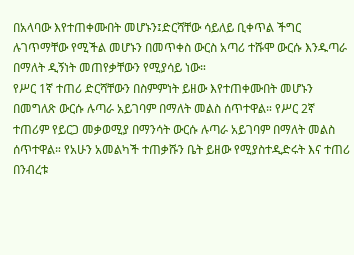በአላባው እየተጠቀሙበት መሆኑን፤ድርሻቸው ሳይለይ ቢቀጥል ችግር ሉገጥማቸው የሚችል መሆኑን በመጥቀስ ውርስ አጣሪ ተሹሞ ውርሱ እንዱጣራ በማለት ዲኝነት መጠየቃቸውን የሚያሳይ ነው።
የሥር 1ኛ ተጠሪ ድርሻቸውን በስምምነት ይዘው እየተጠቀሙበት መሆኑን በመግለጽ ውርሱ ሉጣራ አይገባም በማለት መልስ ሰጥተዋል። የሥር 2ኛ ተጠሪም የይርጋ መቃወሚያ በማንሳት ውርሱ ሉጣራ አይገባም በማለት መልስ ሰጥተዋል። የአሁን አመልካች ተጠቃሹን ቤት ይዘው የሚያስተዲድሩት እና ተጠሪ በንብረቱ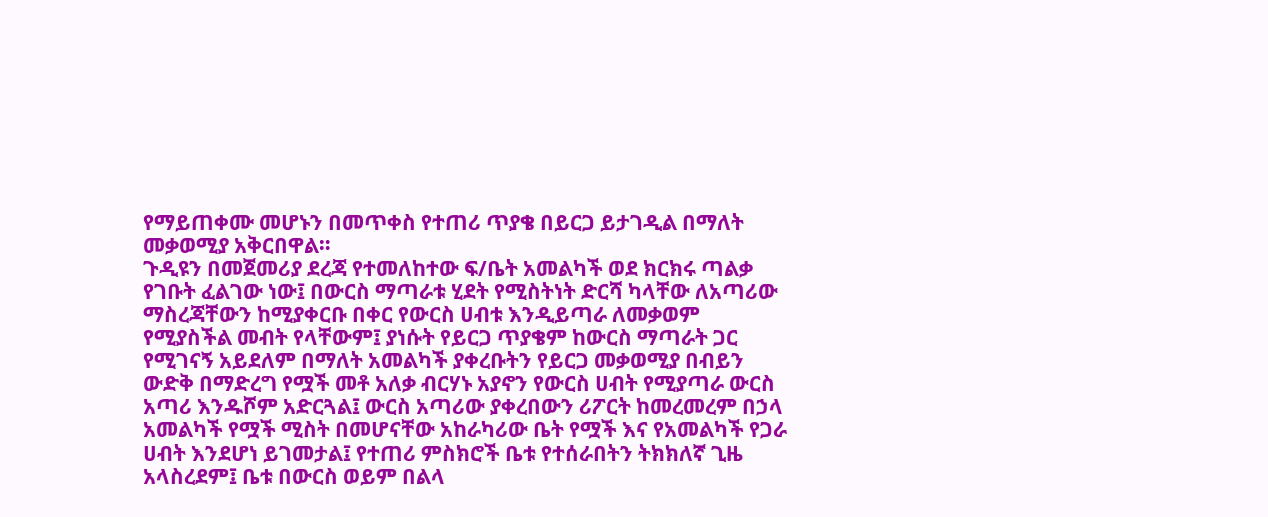የማይጠቀሙ መሆኑን በመጥቀስ የተጠሪ ጥያቄ በይርጋ ይታገዲል በማለት መቃወሚያ አቅርበዋል።
ጉዲዩን በመጀመሪያ ደረጃ የተመለከተው ፍ/ቤት አመልካች ወደ ክርክሩ ጣልቃ የገቡት ፈልገው ነው፤ በውርስ ማጣራቱ ሂደት የሚስትነት ድርሻ ካላቸው ለአጣሪው ማስረጃቸውን ከሚያቀርቡ በቀር የውርስ ሀብቱ እንዲይጣራ ለመቃወም የሚያስችል መብት የላቸውም፤ ያነሱት የይርጋ ጥያቄም ከውርስ ማጣራት ጋር የሚገናኝ አይደለም በማለት አመልካች ያቀረቡትን የይርጋ መቃወሚያ በብይን ውድቅ በማድረግ የሟች መቶ አለቃ ብርሃኑ አያኖን የውርስ ሀብት የሚያጣራ ውርስ አጣሪ እንዱሾም አድርጓል፤ ውርስ አጣሪው ያቀረበውን ሪፖርት ከመረመረም በኃላ አመልካች የሟች ሚስት በመሆናቸው አከራካሪው ቤት የሟች እና የአመልካች የጋራ ሀብት እንደሆነ ይገመታል፤ የተጠሪ ምስክሮች ቤቱ የተሰራበትን ትክክለኛ ጊዜ አላስረደም፤ ቤቱ በውርስ ወይም በልላ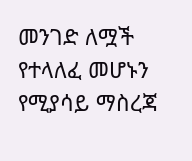መንገድ ለሟች የተላለፈ መሆኑን የሚያሳይ ማስረጃ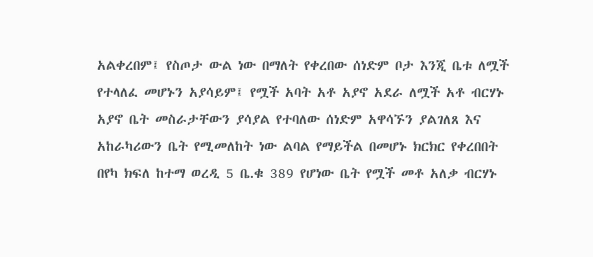አልቀረበም፤ የስጦታ ውል ነው በማለት የቀረበው ሰነድም ቦታ እንጂ ቤቱ ለሟች የተላለፈ መሆኑን አያሳይም፤ የሟች አባት አቶ አያኖ አደራ ለሟች አቶ ብርሃኑ አያኖ ቤት መስራታቸውን ያሳያል የተባለው ሰነድም አዋሳኙን ያልገለጸ እና አከራካሪውን ቤት የሚመለከት ነው ልባል የማይችል በመሆኑ ክርክር የቀረበበት በየካ ክፍለ ከተማ ወረዲ 5 ቤ.ቁ 389 የሆነው ቤት የሟች መቶ አለቃ ብርሃኑ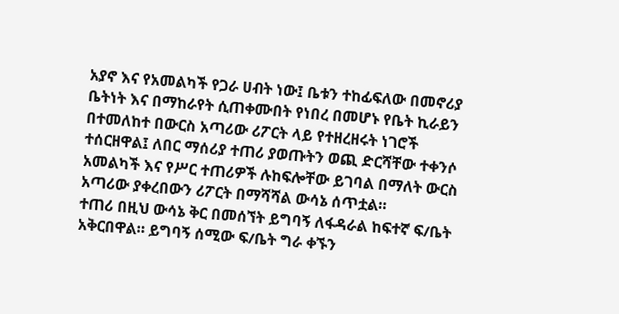አያኖ እና የአመልካች የጋራ ሀብት ነው፤ ቤቱን ተከፊፍለው በመኖሪያ ቤትነት እና በማከራየት ሲጠቀሙበት የነበረ በመሆኑ የቤት ኪራይን በተመለከተ በውርስ አጣሪው ሪፖርት ላይ የተዘረዘሩት ነገሮች ተሰርዘዋል፤ ለበር ማሰሪያ ተጠሪ ያወጡትን ወጪ ድርሻቸው ተቀንሶ አመልካች እና የሥር ተጠሪዎች ሉከፍሎቸው ይገባል በማለት ውርስ አጣሪው ያቀረበውን ሪፖርት በማሻሻል ውሳኔ ሰጥቷል።
ተጠሪ በዚህ ውሳኔ ቅር በመሰኘት ይግባኝ ለፋዳራል ከፍተኛ ፍ/ቤት አቅርበዋል። ይግባኝ ሰሚው ፍ/ቤት ግራ ቀኙን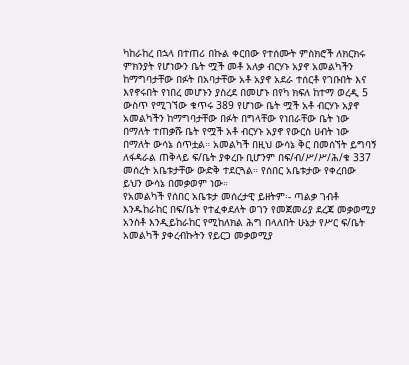ካከራከረ በኋላ በተጠሪ በኩል ቀርበው የተሰሙት ምስክሮች ለክርክሩ ምክንያት የሆነውን ቤት ሟች መቶ አለቃ ብርሃኑ አያኖ አመልካችን ከማግባታቸው በፉት በአባታቸው አቶ አያኖ አደራ ተሰርቶ የገቡበት እና እየኖሩበት የነበረ መሆኑን ያስረደ በመሆኑ በየካ ክፍለ ከተማ ወረዲ 5 ውስጥ የሚገኘው ቁጥሩ 389 የሆነው ቤት ሟች አቶ ብርሃኑ አያኖ አመልካችን ከማግባታቸው በፉት በግላቸው የነበራቸው ቤት ነው በማለት ተጠቃሹ ቤት የሟች አቶ ብርሃኑ አያኖ የውርስ ሀብት ነው በማለት ውሳኔ ሰጥቷል። አመልካች በዚህ ውሳኔ ቅር በመሰኘት ይግባኝ ለፋዳራል ጠቅላይ ፍ/ቤት ያቀረቡ ቢሆንም በፍ/ብ/ሥ/ሥ/ሕ/ቁ 337 መሰረት አቤቱታቸው ውድቅ ተደርጓል። የሰበር አቤቱታው የቀረበው ይህን ውሳኔ በመቃወም ነው።
የአመልካች የሰበር አቤቱታ መሰረታዊ ይዘትም፡- ጣልቃ ገብቶ እንዱከራከር በፍ/ቤት የተፈቀደለት ወገን የመጀመሪያ ደረጃ መቃወሚያ አንስቶ እንዲይከራከር የሚከለክል ሕግ በላለበት ሁኔታ የሥር ፍ/ቤት አመልካች ያቀረብኩትን የይርጋ መቃወሚያ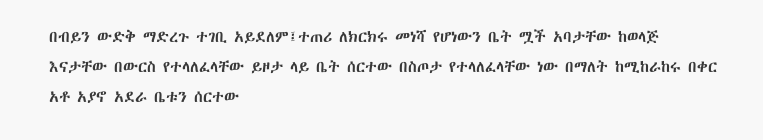በብይን ውድቅ ማድረጉ ተገቢ አይደለም፤ተጠሪ ለክርክሩ መነሻ የሆነውን ቤት ሟች አባታቸው ከወላጅ እናታቸው በውርስ የተላለፈላቸው ይዞታ ላይ ቤት ሰርተው በስጦታ የተላለፈላቸው ነው በማለት ከሚከራከሩ በቀር አቶ አያኖ አደራ ቤቱን ሰርተው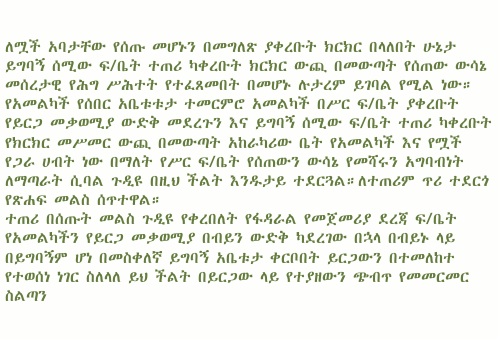ለሟች አባታቸው የሰጡ መሆኑን በመግለጽ ያቀረቡት ክርክር በላለበት ሁኔታ ይግባኝ ሰሚው ፍ/ቤት ተጠሪ ካቀረቡት ክርክር ውጪ በመውጣት የሰጠው ውሳኔ መሰረታዊ የሕግ ሥሕተት የተፈጸመበት በመሆኑ ሉታረም ይገባል የሚል ነው።
የአመልካች የሰበር አቤቱቱታ ተመርምሮ አመልካች በሥር ፍ/ቤት ያቀረቡት የይርጋ መቃወሚያ ውድቅ መደረጉን እና ይግባኝ ሰሚው ፍ/ቤት ተጠሪ ካቀረቡት የክርክር መሥመር ውጪ በመውጣት አከራካሪው ቤት የአመልካች እና የሟች የጋራ ሀብት ነው በማለት የሥር ፍ/ቤት የሰጠውን ውሳኔ የመሻሩን አግባብነት ለማጣራት ሲባል ጉዲዩ በዚህ ችልት እንዱታይ ተደርጓል።ለተጠሪም ጥሪ ተደርጎ የጽሐፍ መልስ ሰጥተዋል።
ተጠሪ በሰጡት መልስ ጉዲዩ የቀረበለት የፋዳራል የመጀመሪያ ደረጃ ፍ/ቤት የአመልካችን የይርጋ መቃወሚያ በብይን ውድቅ ካደረገው በኋላ በብይኑ ላይ በይግባኝም ሆነ በመስቀለኛ ይግባኝ አቤቱታ ቀርቦበት ይርጋውን በተመለከተ የተወሰነ ነገር ስለላለ ይህ ችልት በይርጋው ላይ የተያዘውን ጭብጥ የመመርመር ስልጣን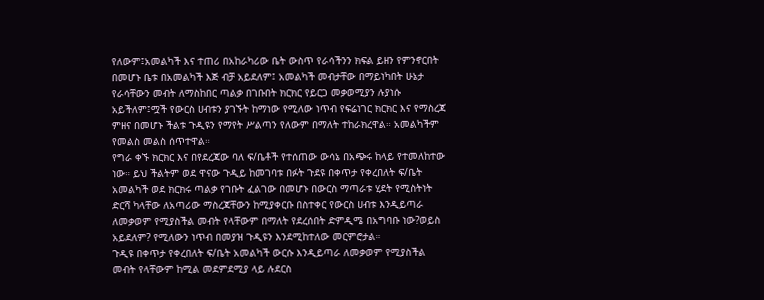የለውም፤አመልካች እና ተጠሪ በአከራካሪው ቤት ውስጥ የራሳችንን ክፍል ይዘን የምንኖርበት በመሆኑ ቤቱ በአመልካች እጅ ብቻ አይደለም፤ አመልካች መብታቸው በማይነካበት ሁኔታ የራሳቸውን መብት ለማስከበር ጣልቃ በገቡበት ክርክር የይርጋ መቃወሚያን ሉያነሱ አይችለም፤ሟች የውርስ ሀብቱን ያገኙት ከማነው የሚለው ነጥብ የፍሬነገር ክርክር እና የማስረጃ ምዘና በመሆኑ ችልቱ ጉዲዩን የማየት ሥልጣን የለውም በማለት ተከራክረዋል። አመልካችም የመልስ መልስ ሰጥተዋል።
የግራ ቀኙ ክርክር እና በየደረጃው ባለ ፍ/ቤቶች የተሰጠው ውሳኔ በአጭሩ ከላይ የተመለከተው ነው። ይህ ችልትም ወደ ዋናው ጉዲይ ከመገባቱ በፉት ጉደዩ በቀጥታ የቀረበለት ፍ/ቤት አመልካች ወደ ክርክሩ ጣልቃ የገቡት ፈልገው በመሆኑ በውርስ ማጣራቱ ሂደት የሚስትነት ድርሻ ካላቸው ለአጣሪው ማስረጃቸውን ከሚያቀርቡ በስተቀር የውርስ ሀብቱ እንዲይጣራ ለመቃወም የሚያስችል መብት የላቸውም በማለት የደረሰበት ድምዲሜ በአግባቡ ነው?ወይስ አይደለም? የሚለውን ነጥብ በመያዝ ጉዲዩን እንደሚከተለው መርምሮታል።
ጉዲዩ በቀጥታ የቀረበለት ፍ/ቤት አመልካች ውርሱ እንዲይጣራ ለመቃወም የሚያስችል መብት የላቸውም ከሚል መደምደሚያ ላይ ሉደርስ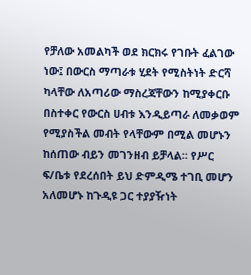የቻለው አመልካች ወደ ክርክሩ የገቡት ፈልገው ነው፤ በውርስ ማጣራቱ ሂደት የሚስትነት ድርሻ ካላቸው ለአጣሪው ማስረጃቸውን ከሚያቀርቡ በስተቀር የውርስ ሀብቱ እንዲይጣራ ለመቃወም የሚያስችል መብት የላቸውም በሚል መሆኑን ከሰጠው ብይን መገንዘብ ይቻላል። የሥር ፍ/ቤቱ የደረሰበት ይህ ድምዲሜ ተገቢ መሆን አለመሆኑ ከጉዲዩ ጋር ተያያዥነት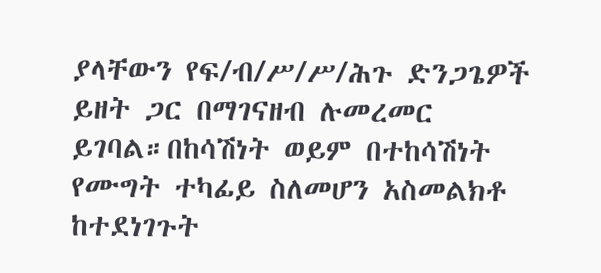ያላቸውን የፍ/ብ/ሥ/ሥ/ሕጉ ድንጋጌዎች ይዘት ጋር በማገናዘብ ሉመረመር ይገባል።በከሳሽነት ወይም በተከሳሽነት የሙግት ተካፊይ ስለመሆን አስመልክቶ ከተደነገጉት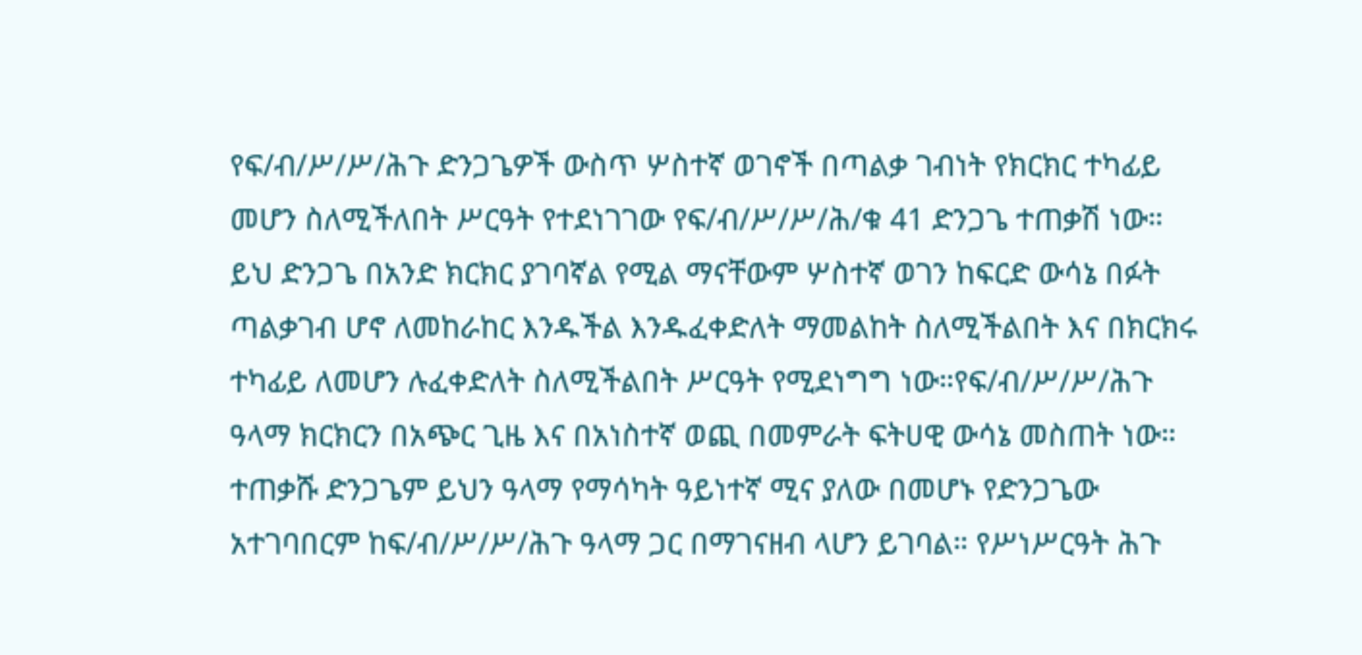የፍ/ብ/ሥ/ሥ/ሕጉ ድንጋጌዎች ውስጥ ሦስተኛ ወገኖች በጣልቃ ገብነት የክርክር ተካፊይ መሆን ስለሚችለበት ሥርዓት የተደነገገው የፍ/ብ/ሥ/ሥ/ሕ/ቁ 41 ድንጋጌ ተጠቃሽ ነው።
ይህ ድንጋጌ በአንድ ክርክር ያገባኛል የሚል ማናቸውም ሦስተኛ ወገን ከፍርድ ውሳኔ በፉት ጣልቃገብ ሆኖ ለመከራከር እንዱችል እንዱፈቀድለት ማመልከት ስለሚችልበት እና በክርክሩ ተካፊይ ለመሆን ሉፈቀድለት ስለሚችልበት ሥርዓት የሚደነግግ ነው።የፍ/ብ/ሥ/ሥ/ሕጉ ዓላማ ክርክርን በአጭር ጊዜ እና በአነስተኛ ወጪ በመምራት ፍትሀዊ ውሳኔ መስጠት ነው። ተጠቃሹ ድንጋጌም ይህን ዓላማ የማሳካት ዓይነተኛ ሚና ያለው በመሆኑ የድንጋጌው አተገባበርም ከፍ/ብ/ሥ/ሥ/ሕጉ ዓላማ ጋር በማገናዘብ ላሆን ይገባል። የሥነሥርዓት ሕጉ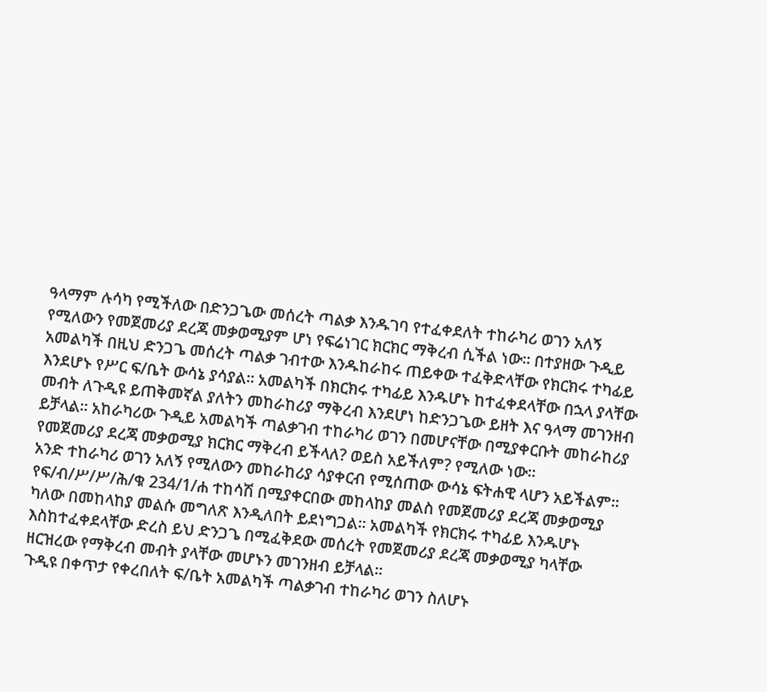ዓላማም ሉሳካ የሚችለው በድንጋጌው መሰረት ጣልቃ እንዱገባ የተፈቀደለት ተከራካሪ ወገን አለኝ የሚለውን የመጀመሪያ ደረጃ መቃወሚያም ሆነ የፍሬነገር ክርክር ማቅረብ ሲችል ነው። በተያዘው ጉዲይ አመልካች በዚህ ድንጋጌ መሰረት ጣልቃ ገብተው እንዱከራከሩ ጠይቀው ተፈቅድላቸው የክርክሩ ተካፊይ እንደሆኑ የሥር ፍ/ቤት ውሳኔ ያሳያል። አመልካች በክርክሩ ተካፊይ እንዱሆኑ ከተፈቀደላቸው በኋላ ያላቸው መብት ለጉዲዩ ይጠቅመኛል ያለትን መከራከሪያ ማቅረብ እንደሆነ ከድንጋጌው ይዘት እና ዓላማ መገንዘብ ይቻላል። አከራካሪው ጉዲይ አመልካች ጣልቃገብ ተከራካሪ ወገን በመሆናቸው በሚያቀርቡት መከራከሪያ የመጀመሪያ ደረጃ መቃወሚያ ክርክር ማቅረብ ይችላለ? ወይስ አይችለም? የሚለው ነው።
አንድ ተከራካሪ ወገን አለኝ የሚለውን መከራከሪያ ሳያቀርብ የሚሰጠው ውሳኔ ፍትሐዊ ላሆን አይችልም። የፍ/ብ/ሥ/ሥ/ሕ/ቁ 234/1/ሐ ተከሳሽ በሚያቀርበው መከላከያ መልስ የመጀመሪያ ደረጃ መቃወሚያ ካለው በመከላከያ መልሱ መግለጽ እንዲለበት ይደነግጋል። አመልካች የክርክሩ ተካፊይ እንዱሆኑ እስከተፈቀደላቸው ድረስ ይህ ድንጋጌ በሚፈቅደው መሰረት የመጀመሪያ ደረጃ መቃወሚያ ካላቸው ዘርዝረው የማቅረብ መብት ያላቸው መሆኑን መገንዘብ ይቻላል።
ጉዲዩ በቀጥታ የቀረበለት ፍ/ቤት አመልካች ጣልቃገብ ተከራካሪ ወገን ስለሆኑ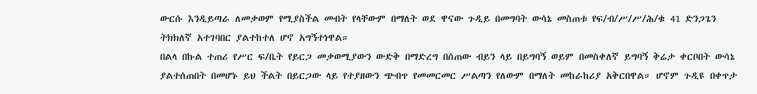ውርሱ እንዲይጣራ ለመቃወም የሚያስችል መብት የላቸውም በማለት ወደ ዋናው ጉዲይ በመግባት ውሳኔ መስጠቱ የፍ/ብ/ሥ/ሥ/ሕ/ቁ 41 ድንጋጌን ትክክለኛ አተገባበር ያልተከተለ ሆኖ አግኝተነዋል።
በልላ በኩል ተጠሪ የሥር ፍ/ቤት የይርጋ መቃወሚያውን ውድቅ በማድረግ በሰጠው ብይን ላይ በይግባኝ ወይም በመስቀለኛ ይግባኝ ቅሬታ ቀርቦበት ውሳኔ ያልተሰጠበት በመሆኑ ይህ ችልት በይርጋው ላይ የተያዘውን ጭብጥ የመመርመር ሥልጣን የለውም በማለት መከራከሪያ አቅርበዋል። ሆኖም ጉዲዩ በቀጥታ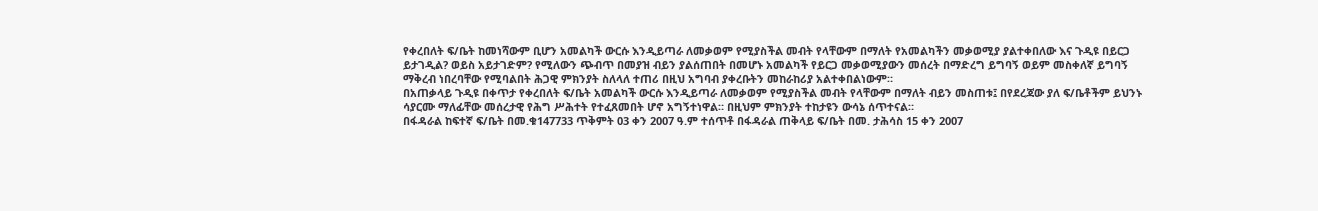የቀረበለት ፍ/ቤት ከመነሻውም ቢሆን አመልካች ውርሱ እንዲይጣራ ለመቃወም የሚያስችል መብት የላቸውም በማለት የአመልካችን መቃወሚያ ያልተቀበለው እና ጉዲዩ በይርጋ ይታገዲል? ወይስ አይታገድም? የሚለውን ጭብጥ በመያዝ ብይን ያልሰጠበት በመሆኑ አመልካች የይርጋ መቃወሚያውን መሰረት በማድረግ ይግባኝ ወይም መስቀለኛ ይግባኝ ማቅረብ ነበረባቸው የሚባልበት ሕጋዊ ምክንያት ስለላለ ተጠሪ በዚህ አግባብ ያቀረቡትን መከራከሪያ አልተቀበልነውም።
በአጠቃላይ ጉዲዩ በቀጥታ የቀረበለት ፍ/ቤት አመልካች ውርሱ እንዲይጣራ ለመቃወም የሚያስችል መብት የላቸውም በማለት ብይን መስጠቱ፤ በየደረጃው ያለ ፍ/ቤቶችም ይህንኑ ሳያርሙ ማለፊቸው መሰረታዊ የሕግ ሥሕተት የተፈጸመበት ሆኖ አግኝተነዋል። በዚህም ምክንያት ተከታዩን ውሳኔ ሰጥተናል።
በፋዳራል ከፍተኛ ፍ/ቤት በመ.ቁ147733 ጥቅምት 03 ቀን 2007 ዓ.ም ተሰጥቶ በፋዳራል ጠቅላይ ፍ/ቤት በመ. ታሕሳስ 15 ቀን 2007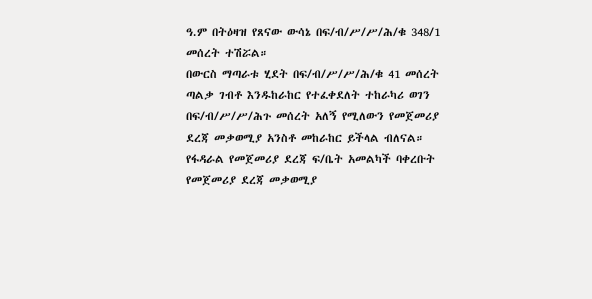ዓ.ም በትዕዛዝ የጸናው ውሳኔ በፍ/ብ/ሥ/ሥ/ሕ/ቁ 348/1 መሰረት ተሽሯል።
በውርስ ማጣራቱ ሂደት በፍ/ብ/ሥ/ሥ/ሕ/ቁ 41 መሰረት ጣልቃ ገብቶ እንዱከራከር የተፈቀደለት ተከራካሪ ወገን በፍ/ብ/ሥ/ሥ/ሕጉ መሰረት አለኝ የሚለውን የመጀመሪያ ደረጃ መቃወሚያ አንስቶ መከራከር ይችላል ብለናል።
የፋዳራል የመጀመሪያ ደረጃ ፍ/ቤት አመልካች ባቀረቡት የመጀመሪያ ደረጃ መቃወሚያ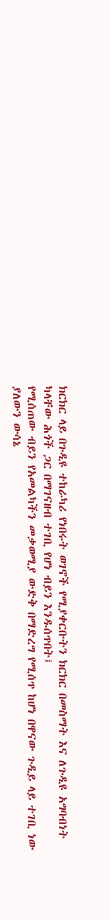ክርክር ላይ በጉዲዩ ተከራካሪ የነበሩት ወገኖች የሚያቀርቡትን ክርክር በመስማት እና ለጉዲዩ አግባብነት ካላቸው ሕጎች ጋር በማገናዘብ ተገቢ የሆነ ብይን እንዱሰጥበት፤
የሚሰጠው ብይን የአመልካችን መቃወሚያ ውድቅ በማድረግ የሚሰጥ ከሆነ በዋናው ጉዲይ ላይ ተገቢ ነው ያለውን ውሳኔ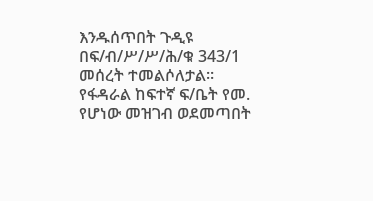እንዱሰጥበት ጉዲዩ በፍ/ብ/ሥ/ሥ/ሕ/ቁ 343/1 መሰረት ተመልሶለታል።
የፋዳራል ከፍተኛ ፍ/ቤት የመ. የሆነው መዝገብ ወደመጣበት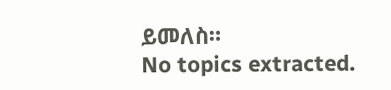ይመለስ።
No topics extracted.